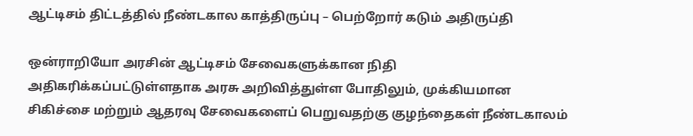ஆட்டிசம் திட்டத்தில் நீண்டகால காத்திருப்பு – பெற்றோர் கடும் அதிருப்தி

ஒன்ராறியோ அரசின் ஆட்டிசம் சேவைகளுக்கான நிதி அதிகரிக்கப்பட்டுள்ளதாக அரசு அறிவித்துள்ள போதிலும், முக்கியமான சிகிச்சை மற்றும் ஆதரவு சேவைகளைப் பெறுவதற்கு குழந்தைகள் நீண்டகாலம்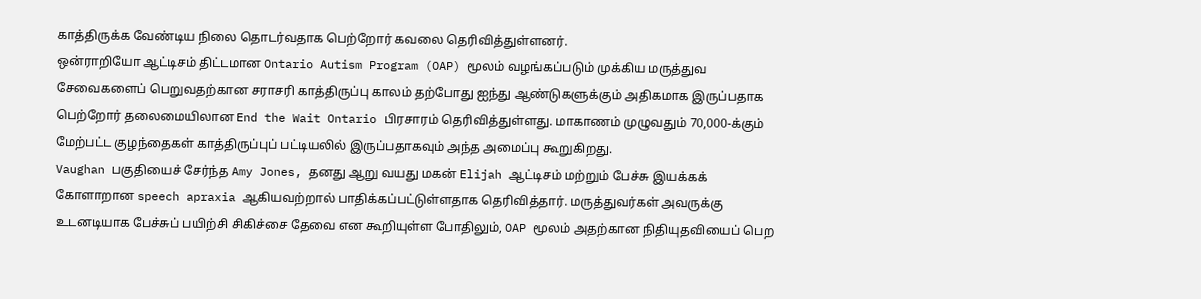காத்திருக்க வேண்டிய நிலை தொடர்வதாக பெற்றோர் கவலை தெரிவித்துள்ளனர்.
ஒன்ராறியோ ஆட்டிசம் திட்டமான Ontario Autism Program (OAP) மூலம் வழங்கப்படும் முக்கிய மருத்துவ சேவைகளைப் பெறுவதற்கான சராசரி காத்திருப்பு காலம் தற்போது ஐந்து ஆண்டுகளுக்கும் அதிகமாக இருப்பதாக பெற்றோர் தலைமையிலான End the Wait Ontario பிரசாரம் தெரிவித்துள்ளது. மாகாணம் முழுவதும் 70,000-க்கும் மேற்பட்ட குழந்தைகள் காத்திருப்புப் பட்டியலில் இருப்பதாகவும் அந்த அமைப்பு கூறுகிறது.
Vaughan பகுதியைச் சேர்ந்த Amy Jones, தனது ஆறு வயது மகன் Elijah ஆட்டிசம் மற்றும் பேச்சு இயக்கக் கோளாறான speech apraxia ஆகியவற்றால் பாதிக்கப்பட்டுள்ளதாக தெரிவித்தார். மருத்துவர்கள் அவருக்கு உடனடியாக பேச்சுப் பயிற்சி சிகிச்சை தேவை என கூறியுள்ள போதிலும், OAP மூலம் அதற்கான நிதியுதவியைப் பெற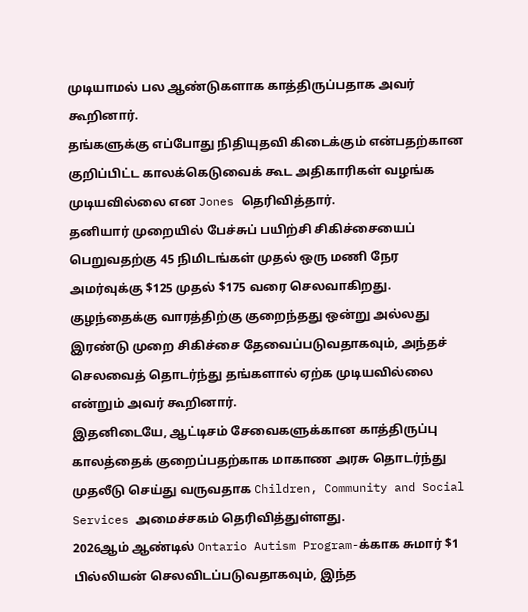முடியாமல் பல ஆண்டுகளாக காத்திருப்பதாக அவர் கூறினார்.
தங்களுக்கு எப்போது நிதியுதவி கிடைக்கும் என்பதற்கான குறிப்பிட்ட காலக்கெடுவைக் கூட அதிகாரிகள் வழங்க முடியவில்லை என Jones தெரிவித்தார்.
தனியார் முறையில் பேச்சுப் பயிற்சி சிகிச்சையைப் பெறுவதற்கு 45 நிமிடங்கள் முதல் ஒரு மணி நேர அமர்வுக்கு $125 முதல் $175 வரை செலவாகிறது. குழந்தைக்கு வாரத்திற்கு குறைந்தது ஒன்று அல்லது இரண்டு முறை சிகிச்சை தேவைப்படுவதாகவும், அந்தச் செலவைத் தொடர்ந்து தங்களால் ஏற்க முடியவில்லை என்றும் அவர் கூறினார்.
இதனிடையே, ஆட்டிசம் சேவைகளுக்கான காத்திருப்பு காலத்தைக் குறைப்பதற்காக மாகாண அரசு தொடர்ந்து முதலீடு செய்து வருவதாக Children, Community and Social Services அமைச்சகம் தெரிவித்துள்ளது.
2026ஆம் ஆண்டில் Ontario Autism Program-க்காக சுமார் $1 பில்லியன் செலவிடப்படுவதாகவும், இந்த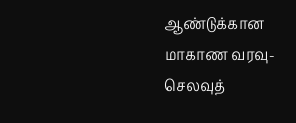ஆண்டுக்கான மாகாண வரவு-செலவுத்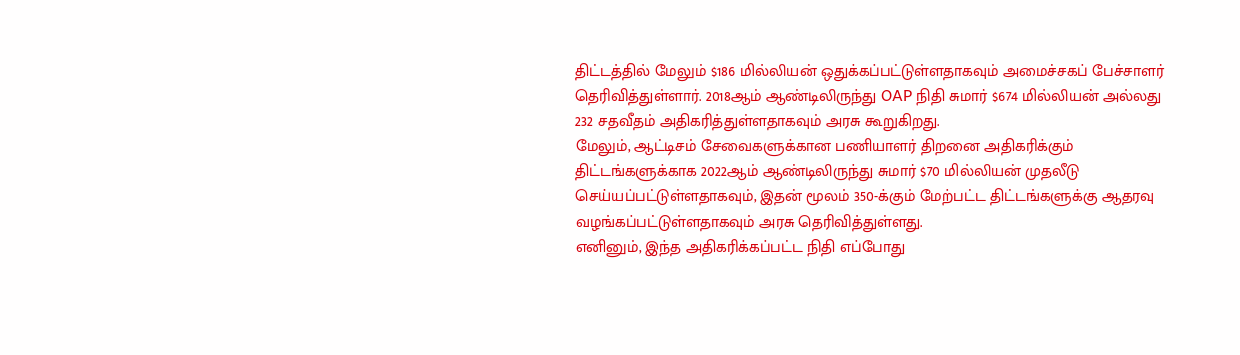திட்டத்தில் மேலும் $186 மில்லியன் ஒதுக்கப்பட்டுள்ளதாகவும் அமைச்சகப் பேச்சாளர் தெரிவித்துள்ளார். 2018ஆம் ஆண்டிலிருந்து OAP நிதி சுமார் $674 மில்லியன் அல்லது 232 சதவீதம் அதிகரித்துள்ளதாகவும் அரசு கூறுகிறது.
மேலும், ஆட்டிசம் சேவைகளுக்கான பணியாளர் திறனை அதிகரிக்கும் திட்டங்களுக்காக 2022ஆம் ஆண்டிலிருந்து சுமார் $70 மில்லியன் முதலீடு செய்யப்பட்டுள்ளதாகவும், இதன் மூலம் 350-க்கும் மேற்பட்ட திட்டங்களுக்கு ஆதரவு வழங்கப்பட்டுள்ளதாகவும் அரசு தெரிவித்துள்ளது.
எனினும், இந்த அதிகரிக்கப்பட்ட நிதி எப்போது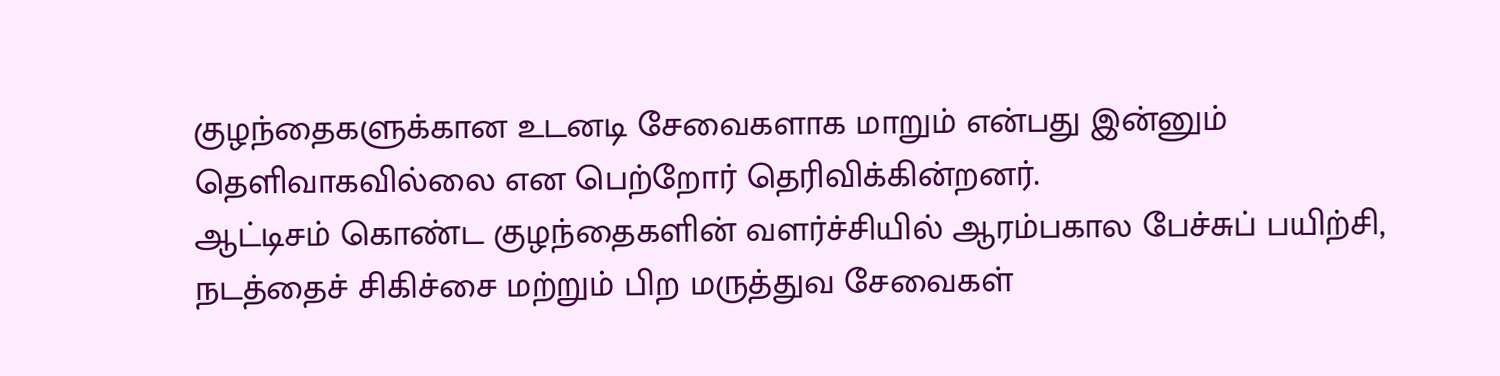குழந்தைகளுக்கான உடனடி சேவைகளாக மாறும் என்பது இன்னும் தெளிவாகவில்லை என பெற்றோர் தெரிவிக்கின்றனர்.
ஆட்டிசம் கொண்ட குழந்தைகளின் வளர்ச்சியில் ஆரம்பகால பேச்சுப் பயிற்சி, நடத்தைச் சிகிச்சை மற்றும் பிற மருத்துவ சேவைகள்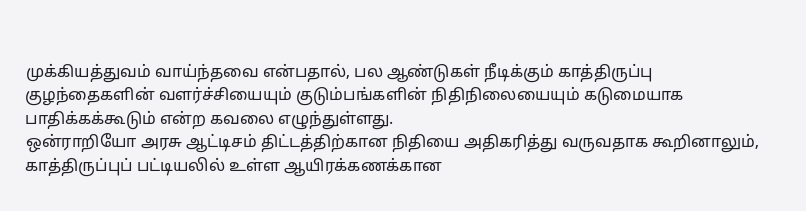முக்கியத்துவம் வாய்ந்தவை என்பதால், பல ஆண்டுகள் நீடிக்கும் காத்திருப்பு குழந்தைகளின் வளர்ச்சியையும் குடும்பங்களின் நிதிநிலையையும் கடுமையாக பாதிக்கக்கூடும் என்ற கவலை எழுந்துள்ளது.
ஒன்ராறியோ அரசு ஆட்டிசம் திட்டத்திற்கான நிதியை அதிகரித்து வருவதாக கூறினாலும், காத்திருப்புப் பட்டியலில் உள்ள ஆயிரக்கணக்கான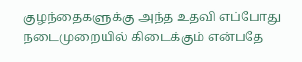குழந்தைகளுக்கு அந்த உதவி எப்போது நடைமுறையில் கிடைக்கும் என்பதே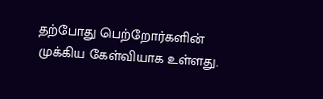தற்போது பெற்றோர்களின் முக்கிய கேள்வியாக உள்ளது.